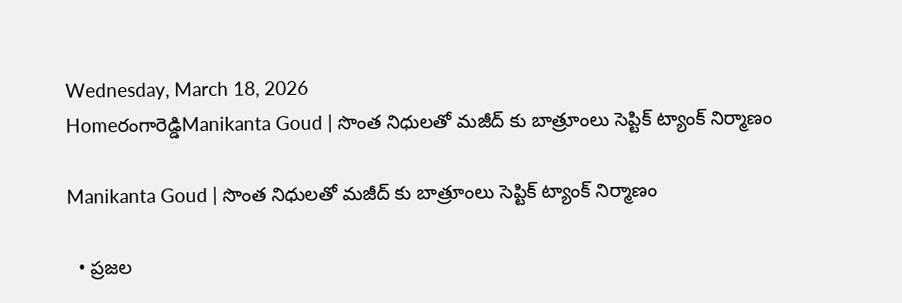Wednesday, March 18, 2026
Homeరంగారెడ్డిManikanta Goud | సొంత నిధులతో మజీద్ కు బాత్రూంలు సెప్టిక్ ట్యాంక్ నిర్మాణం

Manikanta Goud | సొంత నిధులతో మజీద్ కు బాత్రూంలు సెప్టిక్ ట్యాంక్ నిర్మాణం

  • ప్రజల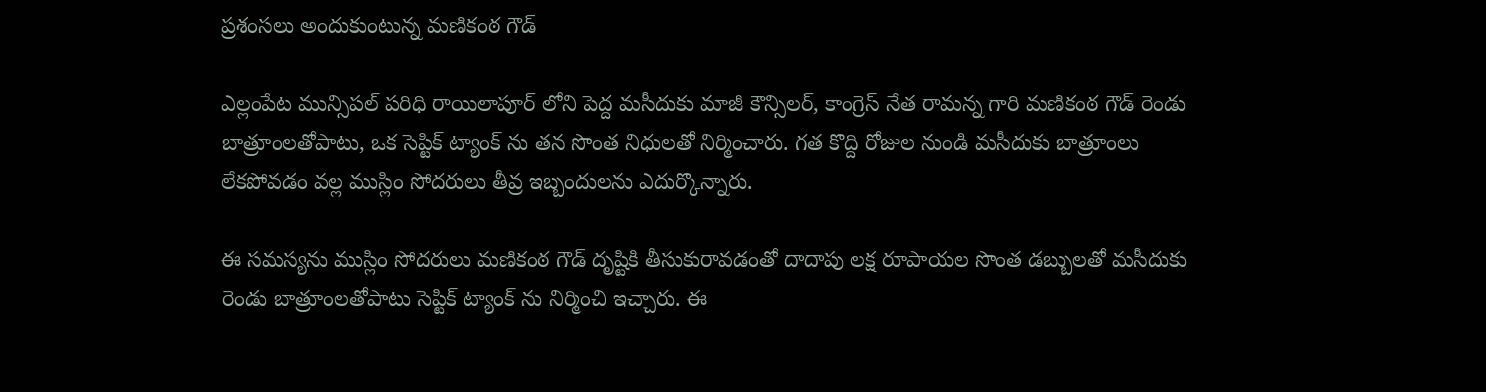ప్రశంసలు అందుకుంటున్న మణికంఠ గౌడ్

ఎల్లంపేట మున్సిపల్ పరిధి రాయిలాపూర్ లోని పెద్ద మసీదుకు మాజీ కౌన్సిలర్, కాంగ్రెస్ నేత రామన్న గారి మణికంఠ గౌడ్ రెండు బాత్రూంలతోపాటు, ఒక సెప్టిక్ ట్యాంక్ ను తన సొంత నిధులతో నిర్మించారు. గత కొద్ది రోజుల నుండి మసీదుకు బాత్రూంలు లేకపోవడం వల్ల ముస్లిం సోదరులు తీవ్ర ఇబ్బందులను ఎదుర్కొన్నారు.

ఈ సమస్యను ముస్లిం సోదరులు మణికంఠ గౌడ్ దృష్టికి తీసుకురావడంతో దాదాపు లక్ష రూపాయల సొంత డబ్బులతో మసీదుకు రెండు బాత్రూంలతోపాటు సెప్టిక్ ట్యాంక్ ను నిర్మించి ఇచ్చారు. ఈ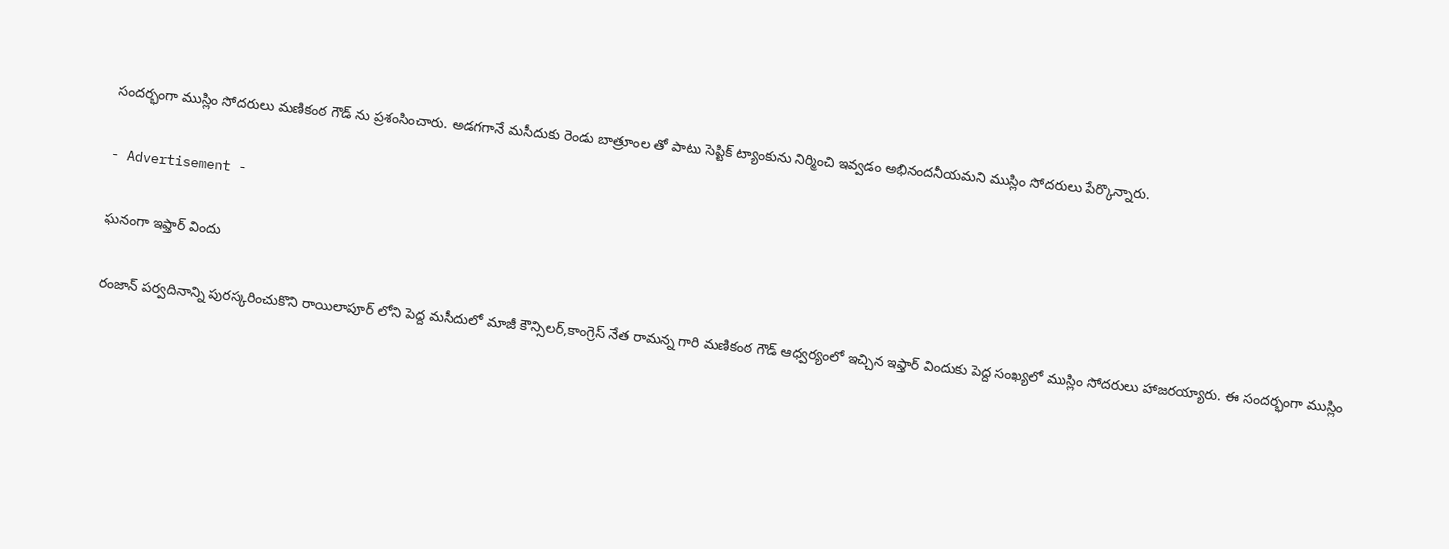సందర్భంగా ముస్లిం సోదరులు మణికంఠ గౌడ్ ను ప్రశంసించారు. అడగగానే మసీదుకు రెండు బాత్రూంల తో పాటు సెప్టిక్ ట్యాంకును నిర్మించి ఇవ్వడం అభినందనీయమని ముస్లిం సోదరులు పేర్కొన్నారు.

- Advertisement -

ఘనంగా ఇఫ్తార్ విందు

రంజాన్ పర్వదినాన్ని పురస్కరించుకొని రాయిలాపూర్ లోని పెద్ద మసీదులో మాజీ కౌన్సిలర్,కాంగ్రెస్ నేత రామన్న గారి మణికంఠ గౌడ్ ఆధ్వర్యంలో ఇచ్చిన ఇఫ్తార్ విందుకు పెద్ద సంఖ్యలో ముస్లిం సోదరులు హాజరయ్యారు. ఈ సందర్భంగా ముస్లిం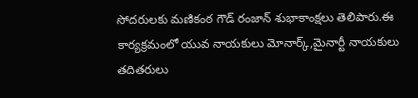సోదరులకు మణికంఠ గౌడ్ రంజాన్ శుభాకాంక్షలు తెలిపారు.ఈ కార్యక్రమంలో యువ నాయకులు మోనార్క్,మైనార్టీ నాయకులు తదితరులు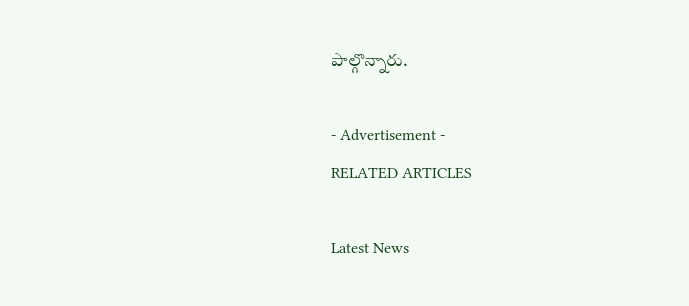పాల్గొన్నారు.

- Advertisement -
RELATED ARTICLES

Latest News